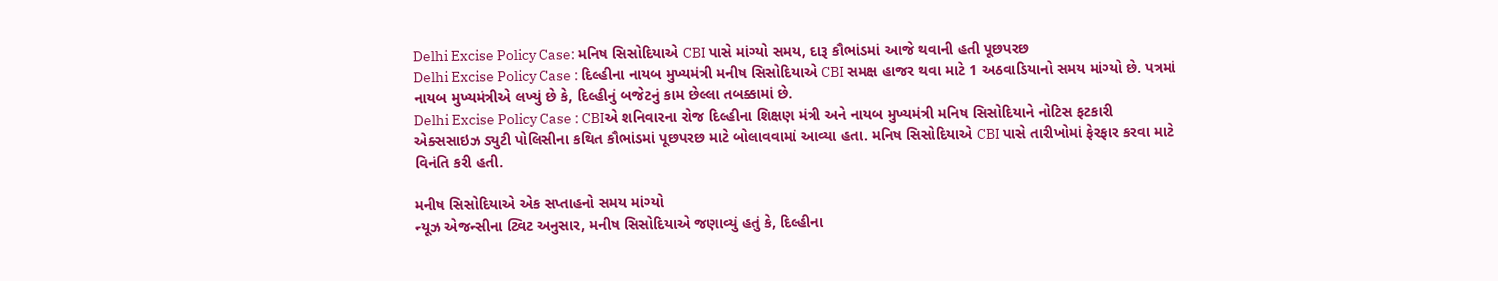Delhi Excise Policy Case: મનિષ સિસોદિયાએ CBI પાસે માંગ્યો સમય, દારૂ કૌભાંડમાં આજે થવાની હતી પૂછપરછ
Delhi Excise Policy Case : દિલ્હીના નાયબ મુખ્યમંત્રી મનીષ સિસોદિયાએ CBI સમક્ષ હાજર થવા માટે 1 અઠવાડિયાનો સમય માંગ્યો છે. પત્રમાં નાયબ મુખ્યમંત્રીએ લખ્યું છે કે, દિલ્હીનું બજેટનું કામ છેલ્લા તબક્કામાં છે.
Delhi Excise Policy Case : CBIએ શનિવારના રોજ દિલ્હીના શિક્ષણ મંત્રી અને નાયબ મુખ્યમંત્રી મનિષ સિસોદિયાને નોટિસ ફટકારી એક્સસાઇઝ ડ્યુટી પોલિસીના કથિત કૌભાંડમાં પૂછપરછ માટે બોલાવવામાં આવ્યા હતા. મનિષ સિસોદિયાએ CBI પાસે તારીખોમાં ફેરફાર કરવા માટે વિનંતિ કરી હતી.

મનીષ સિસોદિયાએ એક સપ્તાહનો સમય માંગ્યો
ન્યૂઝ એજન્સીના ટ્વિટ અનુસાર, મનીષ સિસોદિયાએ જણાવ્યું હતું કે, દિલ્હીના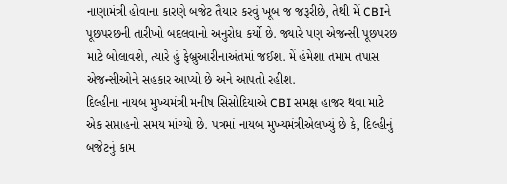નાણામંત્રી હોવાના કારણે બજેટ તૈયાર કરવું ખૂબ જ જરૂરીછે, તેથી મેં CBIને પૂછપરછની તારીખો બદલવાનો અનુરોધ કર્યો છે. જ્યારે પણ એજન્સી પૂછપરછ માટે બોલાવશે, ત્યારે હું ફેબ્રુઆરીનાઅંતમાં જઈશ. મેં હંમેશા તમામ તપાસ એજન્સીઓને સહકાર આપ્યો છે અને આપતો રહીશ.
દિલ્હીના નાયબ મુખ્યમંત્રી મનીષ સિસોદિયાએ CBI સમક્ષ હાજર થવા માટે એક સપ્તાહનો સમય માંગ્યો છે. પત્રમાં નાયબ મુખ્યમંત્રીએલખ્યું છે કે, દિલ્હીનું બજેટનું કામ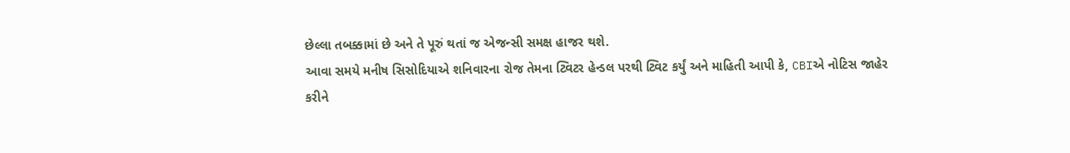છેલ્લા તબક્કામાં છે અને તે પૂરું થતાં જ એજન્સી સમક્ષ હાજર થશે.
આવા સમયે મનીષ સિસોદિયાએ શનિવારના રોજ તેમના ટ્વિટર હેન્ડલ પરથી ટ્વિટ કર્યું અને માહિતી આપી કે, CBIએ નોટિસ જાહેર
કરીને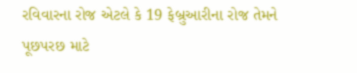રવિવારના રોજ એટલે કે 19 ફેબ્રુઆરીના રોજ તેમને પૂછપરછ માટે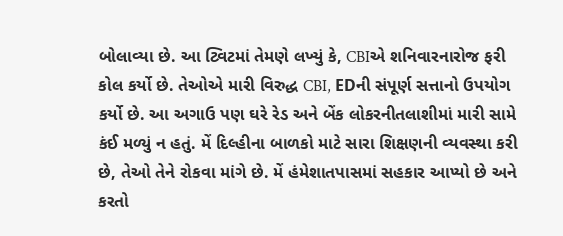બોલાવ્યા છે. આ ટ્વિટમાં તેમણે લખ્યું કે, CBIએ શનિવારનારોજ ફરી કોલ કર્યો છે. તેઓએ મારી વિરુદ્ધ CBI, EDની સંપૂર્ણ સત્તાનો ઉપયોગ કર્યો છે. આ અગાઉ પણ ઘરે રેડ અને બેંક લોકરનીતલાશીમાં મારી સામે કંઈ મળ્યું ન હતું. મેં દિલ્હીના બાળકો માટે સારા શિક્ષણની વ્યવસ્થા કરી છે, તેઓ તેને રોકવા માંગે છે. મેં હંમેશાતપાસમાં સહકાર આપ્યો છે અને કરતો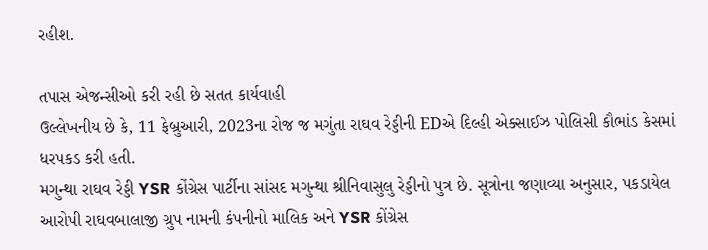રહીશ.

તપાસ એજન્સીઓ કરી રહી છે સતત કાર્યવાહી
ઉલ્લેખનીય છે કે, 11 ફેબ્રુઆરી, 2023ના રોજ જ મગુંતા રાઘવ રેડ્ડીની EDએ દિલ્હી એક્સાઈઝ પોલિસી કૌભાંડ કેસમાં ધરપકડ કરી હતી.
મગુન્થા રાઘવ રેડ્ડી YSR કોંગ્રેસ પાર્ટીના સાંસદ મગુન્થા શ્રીનિવાસુલુ રેડ્ડીનો પુત્ર છે. સૂત્રોના જણાવ્યા અનુસાર, પકડાયેલ આરોપી રાઘવબાલાજી ગ્રુપ નામની કંપનીનો માલિક અને YSR કોંગ્રેસ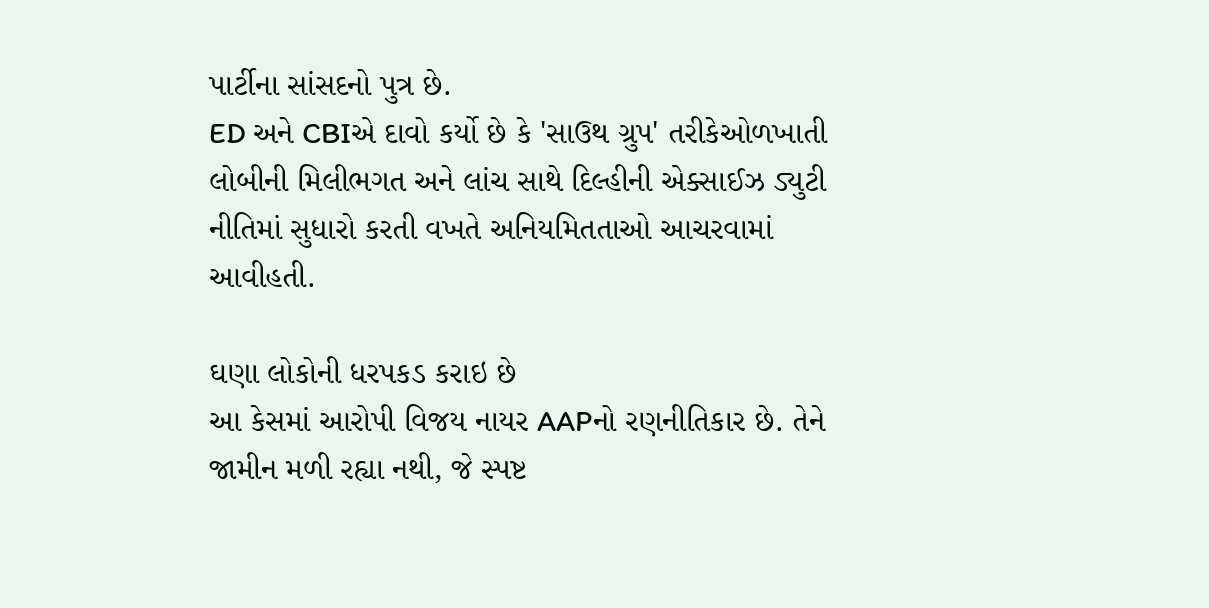પાર્ટીના સાંસદનો પુત્ર છે.
ED અને CBIએ દાવો કર્યો છે કે 'સાઉથ ગ્રુપ' તરીકેઓળખાતી લોબીની મિલીભગત અને લાંચ સાથે દિલ્હીની એક્સાઈઝ ડ્યુટી નીતિમાં સુધારો કરતી વખતે અનિયમિતતાઓ આચરવામાં આવીહતી.

ઘણા લોકોની ધરપકડ કરાઇ છે
આ કેસમાં આરોપી વિજય નાયર AAPનો રણનીતિકાર છે. તેને જામીન મળી રહ્યા નથી, જે સ્પષ્ટ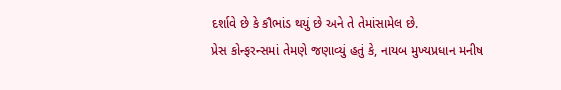દર્શાવે છે કે કૌભાંડ થયું છે અને તે તેમાંસામેલ છે.
પ્રેસ કોન્ફરન્સમાં તેમણે જણાવ્યું હતું કે, નાયબ મુખ્યપ્રધાન મનીષ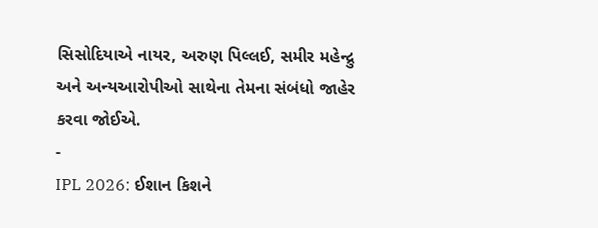સિસોદિયાએ નાયર, અરુણ પિલ્લઈ, સમીર મહેન્દ્રુ અને અન્યઆરોપીઓ સાથેના તેમના સંબંધો જાહેર કરવા જોઈએ.
-
IPL 2026: ઈશાન કિશને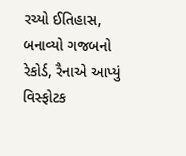રચ્યો ઈતિહાસ, બનાવ્યો ગજબનો રેકોર્ડ, રૈનાએ આપ્યું વિસ્ફોટક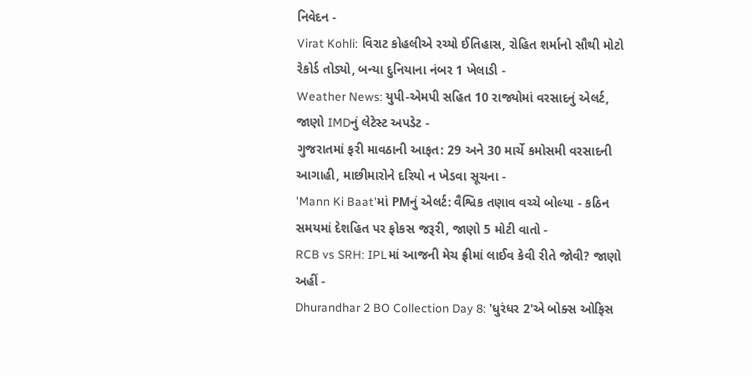નિવેદન -
Virat Kohli: વિરાટ કોહલીએ રચ્યો ઈતિહાસ, રોહિત શર્માનો સૌથી મોટો રેકોર્ડ તોડ્યો, બન્યા દુનિયાના નંબર 1 ખેલાડી -
Weather News: યુપી-એમપી સહિત 10 રાજ્યોમાં વરસાદનું એલર્ટ, જાણો IMDનું લેટેસ્ટ અપડેટ -
ગુજરાતમાં ફરી માવઠાની આફત: 29 અને 30 માર્ચે કમોસમી વરસાદની આગાહી, માછીમારોને દરિયો ન ખેડવા સૂચના -
'Mann Ki Baat'માં PMનું એલર્ટ: વૈશ્વિક તણાવ વચ્ચે બોલ્યા - કઠિન સમયમાં દેશહિત પર ફોકસ જરૂરી, જાણો 5 મોટી વાતો -
RCB vs SRH: IPLમાં આજની મેચ ફ્રીમાં લાઈવ કેવી રીતે જોવી? જાણો અહીં -
Dhurandhar 2 BO Collection Day 8: 'ધુરંધર 2'એ બોક્સ ઓફિસ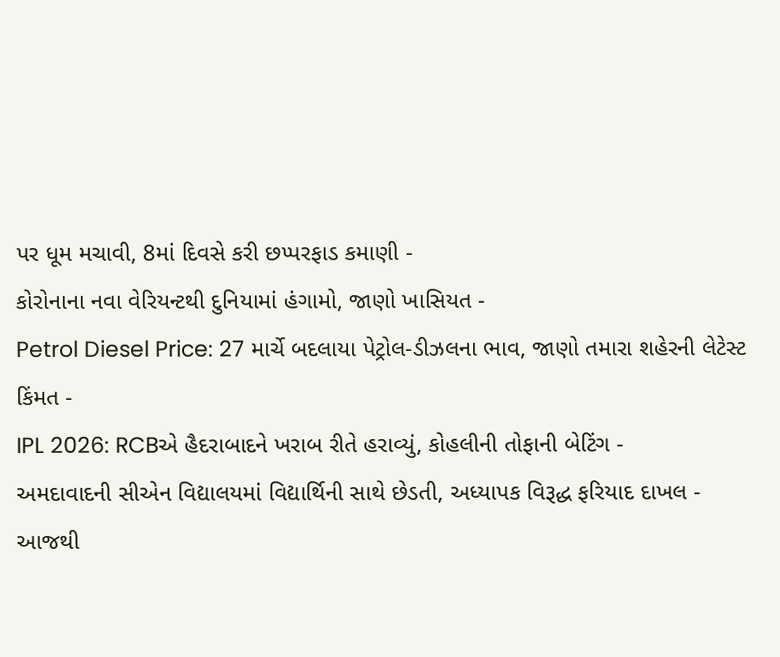પર ધૂમ મચાવી, 8માં દિવસે કરી છપ્પરફાડ કમાણી -
કોરોનાના નવા વેરિયન્ટથી દુનિયામાં હંગામો, જાણો ખાસિયત -
Petrol Diesel Price: 27 માર્ચે બદલાયા પેટ્રોલ-ડીઝલના ભાવ, જાણો તમારા શહેરની લેટેસ્ટ કિંમત -
IPL 2026: RCBએ હૈદરાબાદને ખરાબ રીતે હરાવ્યું, કોહલીની તોફાની બેટિંગ -
અમદાવાદની સીએન વિદ્યાલયમાં વિદ્યાર્થિની સાથે છેડતી, અધ્યાપક વિરૂદ્ધ ફરિયાદ દાખલ -
આજથી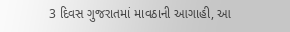3 દિવસ ગુજરાતમાં માવઠાની આગાહી, આ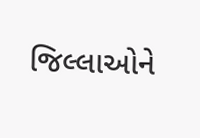જિલ્લાઓને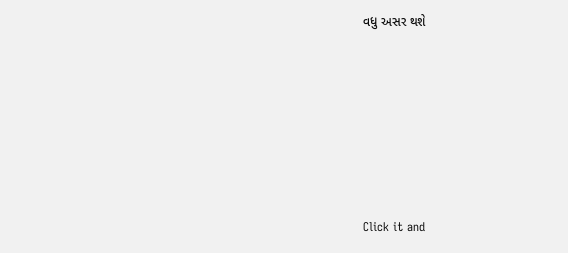વધુ અસર થશે








Click it and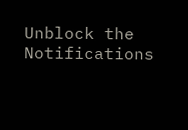Unblock the Notifications